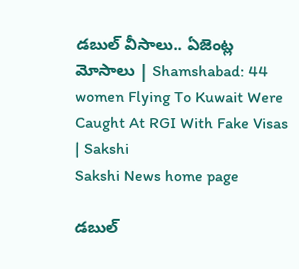డబుల్‌ వీసాలు.. ఏజెంట్ల మోసాలు | Shamshabad: 44 women Flying To Kuwait Were Caught At RGI With Fake Visas | Sakshi
Sakshi News home page

డబుల్‌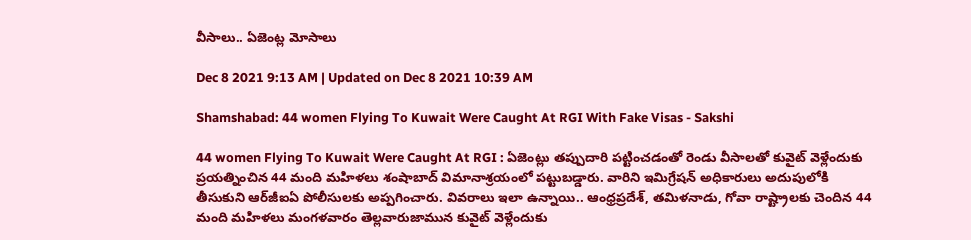వీసాలు.. ఏజెంట్ల మోసాలు

Dec 8 2021 9:13 AM | Updated on Dec 8 2021 10:39 AM

Shamshabad: 44 women Flying To Kuwait Were Caught At RGI With Fake Visas - Sakshi

44 women Flying To Kuwait Were Caught At RGI : ఏజెంట్లు తప్పుదారి పట్టించడంతో రెండు వీసాలతో కువైట్‌ వెళ్లేందుకు ప్రయత్నించిన 44 మంది మహిళలు శంషాబాద్‌ విమానాశ్రయంలో పట్టుబడ్డారు. వారిని ఇమిగ్రేషన్‌ అధికారులు అదుపులోకి తీసుకుని ఆర్‌జీఐఏ పోలీసులకు అప్పగించారు. వివరాలు ఇలా ఉన్నాయి.. ఆంధ్రప్రదేశ్, తమిళనాడు, గోవా రాష్ట్రాలకు చెందిన 44 మంది మహిళలు మంగళవారం తెల్లవారుజామున కువైట్‌ వెళ్లేందుకు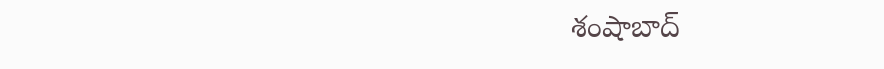శంషాబాద్‌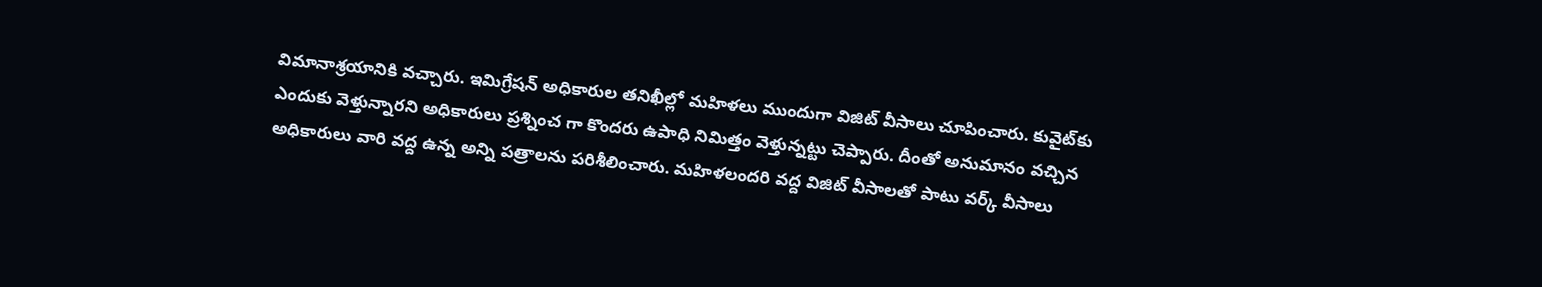విమానాశ్రయానికి వచ్చారు. ఇమిగ్రేషన్‌ అధికారుల తనిఖీల్లో మహిళలు ముందుగా విజిట్‌ వీసాలు చూపించారు. కువైట్‌కు ఎందుకు వెళ్తున్నారని అధికారులు ప్రశ్నించ గా కొందరు ఉపాధి నిమిత్తం వెళ్తున్నట్టు చెప్పారు. దీంతో అనుమానం వచ్చిన అధికారులు వారి వద్ద ఉన్న అన్ని పత్రాలను పరిశీలించారు. మహిళలందరి వద్ద విజిట్‌ వీసాలతో పాటు వర్క్‌ వీసాలు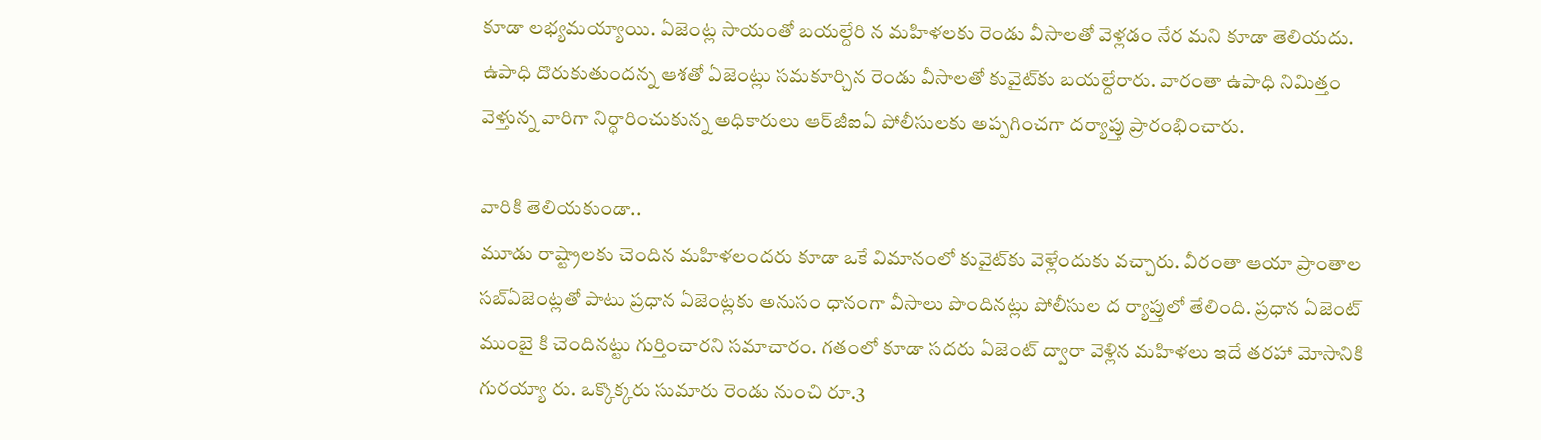కూడా లభ్యమయ్యాయి. ఏజెంట్ల సాయంతో బయల్దేరి న మహిళలకు రెండు వీసాలతో వెళ్లడం నేర మని కూడా తెలియదు. ఉపాధి దొరుకుతుందన్న ఆశతో ఏజెంట్లు సమకూర్చిన రెండు వీసాలతో కువైట్‌కు బయల్దేరారు. వారంతా ఉపాధి నిమిత్తం వెళ్తున్న వారిగా నిర్ధారించుకున్న అధికారులు ఆర్‌జీఐఏ పోలీసులకు అప్పగించగా దర్యాప్తు ప్రారంభించారు.

వారికి తెలియకుండా..
మూడు రాష్ట్రాలకు చెందిన మహిళలందరు కూడా ఒకే విమానంలో కువైట్‌కు వెళ్లేందుకు వచ్చారు. వీరంతా ఆయా ప్రాంతాల సబ్‌ఏజెంట్లతో పాటు ప్రధాన ఏజెంట్లకు అనుసం ధానంగా వీసాలు పొందినట్లు పోలీసుల ద ర్యాప్తులో తేలింది. ప్రధాన ఏజెంట్‌ ముంబై కి చెందినట్టు గుర్తించారని సమాచారం. గతంలో కూడా సదరు ఏజెంట్‌ ద్వారా వెళ్లిన మహిళలు ఇదే తరహా మోసానికి గురయ్యా రు. ఒక్కొక్కరు సుమారు రెండు నుంచి రూ.3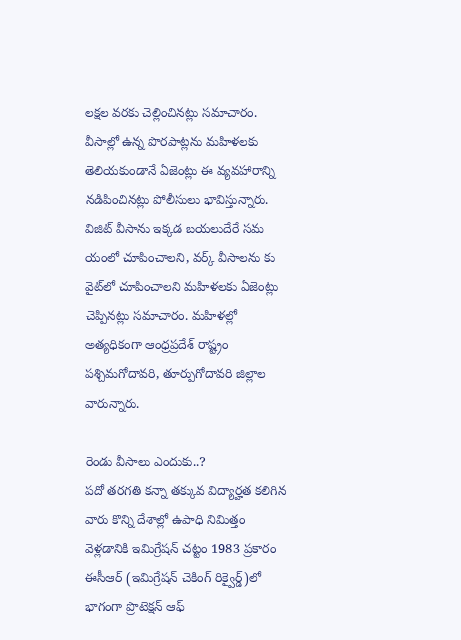లక్షల వరకు చెల్లించినట్లు సమాచారం. వీసాల్లో ఉన్న పొరపాట్లను మహిళలకు తెలియకుండానే ఏజెంట్లు ఈ వ్యవహారాన్ని నడిపించినట్లు పోలీసులు భావిస్తున్నారు. విజిట్‌ వీసాను ఇక్కడ బయలుదేరే సమ యంలో చూపించాలని, వర్క్‌ వీసాలను కు వైట్‌లో చూపించాలని మహిళలకు ఏజెంట్లు చెప్పినట్లు సమాచారం. మహిళల్లో అత్యధికంగా ఆంధ్రప్రదేశ్‌ రాష్ట్రం పశ్చిమగోదావరి, తూర్పుగోదావరి జిల్లాల వారున్నారు.

రెండు వీసాలు ఎందుకు..?
పదో తరగతి కన్నా తక్కువ విద్యార్హత కలిగిన వారు కొన్ని దేశాల్లో ఉపాధి నిమిత్తం వెళ్లడానికి ఇమిగ్రేషన్‌ చట్టం 1983 ప్రకారం ఈసీఆర్‌ (ఇమిగ్రేషన్‌ చెకింగ్‌ రిక్వైర్డ్‌)లో భాగంగా ప్రొటెక్షన్‌ ఆఫ్‌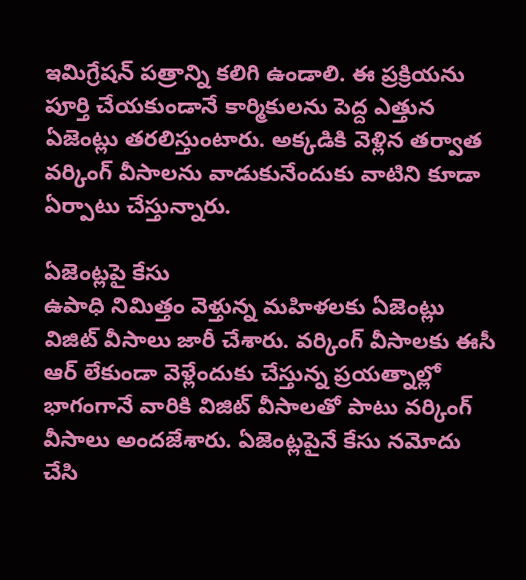ఇమిగ్రేషన్‌ పత్రాన్ని కలిగి ఉండాలి. ఈ ప్రక్రియను పూర్తి చేయకుండానే కార్మికులను పెద్ద ఎత్తున ఏజెంట్లు తరలిస్తుంటారు. అక్కడికి వెళ్లిన తర్వాత వర్కింగ్‌ వీసాలను వాడుకునేందుకు వాటిని కూడా ఏర్పాటు చేస్తున్నారు.

ఏజెంట్లపై కేసు
ఉపాధి నిమిత్తం వెళ్తున్న మహిళలకు ఏజెంట్లు విజిట్‌ వీసాలు జారీ చేశారు. వర్కింగ్‌ వీసాలకు ఈసీ ఆర్‌ లేకుండా వెళ్లేందుకు చేస్తున్న ప్రయత్నాల్లో భాగంగానే వారికి విజిట్‌ వీసాలతో పాటు వర్కింగ్‌ వీసాలు అందజేశారు. ఏజెంట్లపైనే కేసు నమోదు చేసి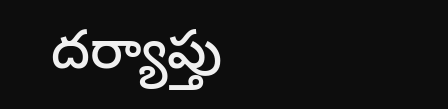దర్యాప్తు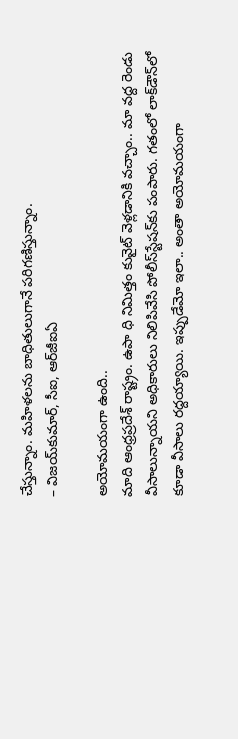చేస్తున్నాం. మహిళలను బాధితులుగానే పరిగణిస్తున్నాం.
– విజయ్‌కుమార్, సీఐ, ఆర్‌జీఐఏ

అయోమయంగా ఉంది..
మాది ఆంధ్రప్రదేశ్‌ రాష్ట్రం. ఉపా ధి నిమిత్తం కువైట్‌ వెళ్లడానికి వచ్చాం.. మా వద్ద రెండు వీసాలున్నాయని అధికారులు నిలిపివేసి పోలీస్‌స్టేషన్‌కు పంపారు. గతంలో లాక్‌డౌన్‌లో కూడా వీసాలు రద్దయ్యాయి. ఇప్పుడేమో ఇలా.. అంతా అయోమయంగా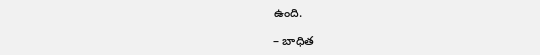ఉంది.

– బాధిత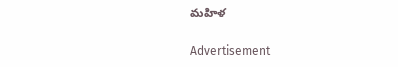మహిళ

Advertisement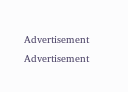Advertisement
Advertisement